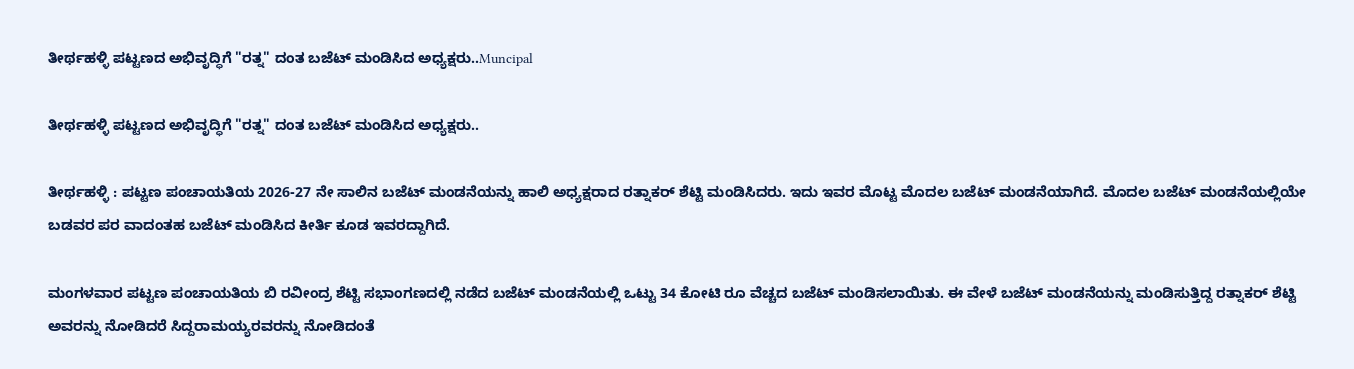ತೀರ್ಥಹಳ್ಳಿ ಪಟ್ಟಣದ ಅಭಿವೃದ್ಧಿಗೆ "ರತ್ನ" ದಂತ ಬಜೆಟ್ ಮಂಡಿಸಿದ ಅಧ್ಯಕ್ಷರು..Muncipal

ತೀರ್ಥಹಳ್ಳಿ ಪಟ್ಟಣದ ಅಭಿವೃದ್ಧಿಗೆ "ರತ್ನ" ದಂತ ಬಜೆಟ್ ಮಂಡಿಸಿದ ಅಧ್ಯಕ್ಷರು..

ತೀರ್ಥಹಳ್ಳಿ : ಪಟ್ಟಣ ಪಂಚಾಯತಿಯ 2026-27 ನೇ ಸಾಲಿನ ಬಜೆಟ್ ಮಂಡನೆಯನ್ನು ಹಾಲಿ ಅಧ್ಯಕ್ಷರಾದ ರತ್ನಾಕರ್ ಶೆಟ್ಟಿ ಮಂಡಿಸಿದರು. ಇದು ಇವರ ಮೊಟ್ಟ ಮೊದಲ ಬಜೆಟ್ ಮಂಡನೆಯಾಗಿದೆ. ಮೊದಲ ಬಜೆಟ್ ಮಂಡನೆಯಲ್ಲಿಯೇ ಬಡವರ ಪರ ವಾದಂತಹ ಬಜೆಟ್ ಮಂಡಿಸಿದ ಕೀರ್ತಿ ಕೂಡ ಇವರದ್ದಾಗಿದೆ.

ಮಂಗಳವಾರ ಪಟ್ಟಣ ಪಂಚಾಯತಿಯ ಬಿ ರವೀಂದ್ರ ಶೆಟ್ಟಿ ಸಭಾಂಗಣದಲ್ಲಿ ನಡೆದ ಬಜೆಟ್ ಮಂಡನೆಯಲ್ಲಿ ಒಟ್ಟು 34 ಕೋಟಿ ರೂ ವೆಚ್ಚದ ಬಜೆಟ್ ಮಂಡಿಸಲಾಯಿತು. ಈ ವೇಳೆ ಬಜೆಟ್ ಮಂಡನೆಯನ್ನು ಮಂಡಿಸುತ್ತಿದ್ದ ರತ್ನಾಕರ್ ಶೆಟ್ಟಿ ಅವರನ್ನು ನೋಡಿದರೆ ಸಿದ್ದರಾಮಯ್ಯರವರನ್ನು ನೋಡಿದಂತೆ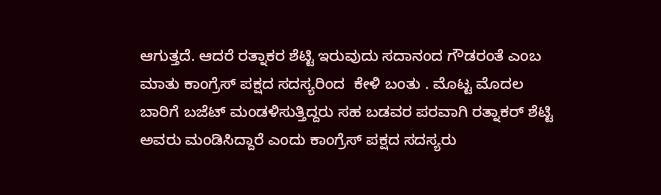ಆಗುತ್ತದೆ. ಆದರೆ ರತ್ನಾಕರ ಶೆಟ್ಟಿ ಇರುವುದು ಸದಾನಂದ ಗೌಡರಂತೆ ಎಂಬ ಮಾತು ಕಾಂಗ್ರೆಸ್ ಪಕ್ಷದ ಸದಸ್ಯರಿಂದ  ಕೇಳಿ ಬಂತು . ಮೊಟ್ಟ ಮೊದಲ ಬಾರಿಗೆ ಬಜೆಟ್ ಮಂಡಳಿಸುತ್ತಿದ್ದರು ಸಹ ಬಡವರ ಪರವಾಗಿ ರತ್ನಾಕರ್ ಶೆಟ್ಟಿ ಅವರು ಮಂಡಿಸಿದ್ದಾರೆ ಎಂದು ಕಾಂಗ್ರೆಸ್ ಪಕ್ಷದ ಸದಸ್ಯರು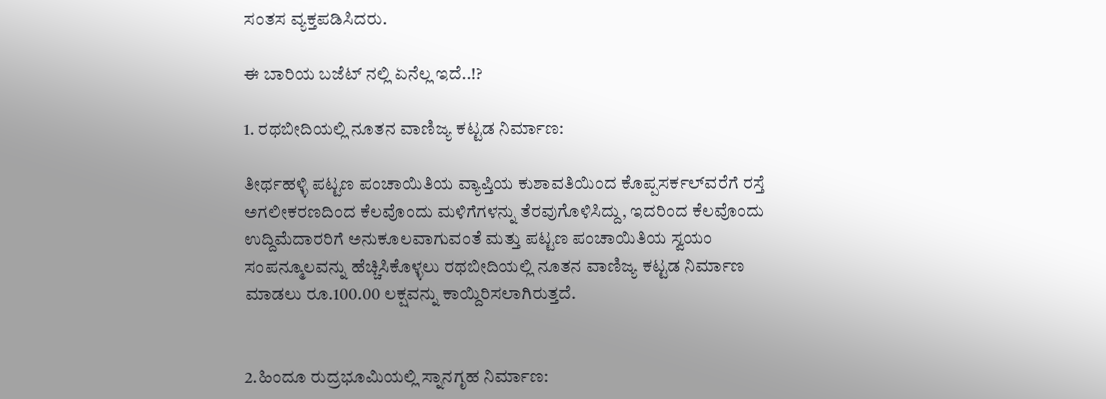ಸಂತಸ ವ್ಯಕ್ತಪಡಿಸಿದರು.

ಈ ಬಾರಿಯ ಬಜೆಟ್ ನಲ್ಲಿ ಏನೆಲ್ಲ ಇದೆ..!?

1. ರಥಬೀದಿಯಲ್ಲಿ ನೂತನ ವಾಣಿಜ್ಯ ಕಟ್ಟಡ ನಿರ್ಮಾಣ:

ತೀರ್ಥಹಳ್ಳಿ ಪಟ್ಟಣ ಪಂಚಾಯಿತಿಯ ವ್ಯಾಪ್ತಿಯ ಕುಶಾವತಿಯಿಂದ ಕೊಪ್ಪಸರ್ಕಲ್‌ವರೆಗೆ ರಸ್ತೆ ಅಗಲೀಕರಣದಿಂದ ಕೆಲವೊಂದು ಮಳಿಗೆಗಳನ್ನು ತೆರವುಗೊಳಿಸಿದ್ದು, ಇದರಿಂದ ಕೆಲವೊಂದು ಉದ್ದಿಮೆದಾರರಿಗೆ ಅನುಕೂಲವಾಗುವಂತೆ ಮತ್ತು ಪಟ್ಟಣ ಪಂಚಾಯಿತಿಯ ಸ್ವಯಂ ಸಂಪನ್ಮೂಲವನ್ನು ಹೆಚ್ಚಿಸಿಕೊಳ್ಳಲು ರಥಬೀದಿಯಲ್ಲಿ ನೂತನ ವಾಣಿಜ್ಯ ಕಟ್ಟಡ ನಿರ್ಮಾಣ ಮಾಡಲು ರೂ.100.00 ಲಕ್ಷವನ್ನು ಕಾಯ್ದಿರಿಸಲಾಗಿರುತ್ತದೆ.


2.ಹಿಂದೂ ರುದ್ರಭೂಮಿಯಲ್ಲಿ ಸ್ನಾನಗೃಹ ನಿರ್ಮಾಣ: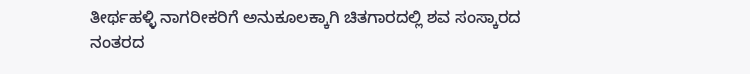ತೀರ್ಥಹಳ್ಳಿ ನಾಗರೀಕರಿಗೆ ಅನುಕೂಲಕ್ಕಾಗಿ ಚಿತಗಾರದಲ್ಲಿ ಶವ ಸಂಸ್ಕಾರದ ನಂತರದ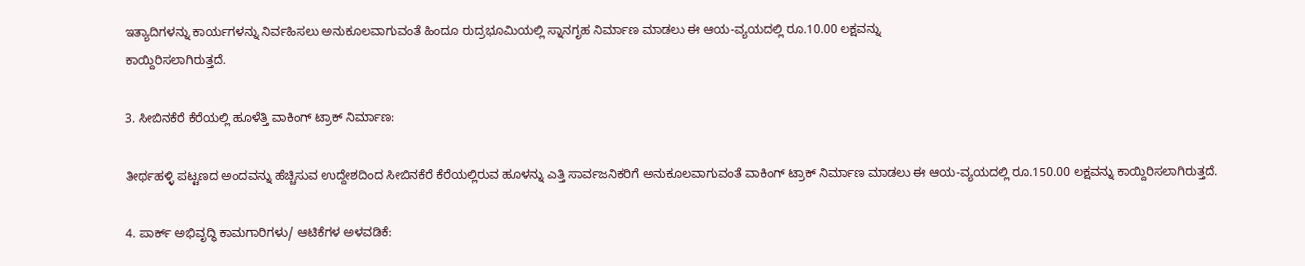ಇತ್ಯಾದಿಗಳನ್ನು ಕಾರ್ಯಗಳನ್ನು ನಿರ್ವಹಿಸಲು ಅನುಕೂಲವಾಗುವಂತೆ ಹಿಂದೂ ರುದ್ರಭೂಮಿಯಲ್ಲಿ ಸ್ನಾನಗೃಹ ನಿರ್ಮಾಣ ಮಾಡಲು ಈ ಆಯ-ವ್ಯಯದಲ್ಲಿ ರೂ.10.00 ಲಕ್ಷವನ್ನು
ಕಾಯ್ದಿರಿಸಲಾಗಿರುತ್ತದೆ.

3. ಸೀಬಿನಕೆರೆ ಕೆರೆಯಲ್ಲಿ ಹೂಳೆತ್ತಿ ವಾಕಿಂಗ್ ಟ್ರಾಕ್ ನಿರ್ಮಾಣ:

ತೀರ್ಥಹಳ್ಳಿ ಪಟ್ಟಣದ ಅಂದವನ್ನು ಹೆಚ್ಚಿಸುವ ಉದ್ದೇಶದಿಂದ ಸೀಬಿನಕೆರೆ ಕೆರೆಯಲ್ಲಿರುವ ಹೂಳನ್ನು ಎತ್ತಿ ಸಾರ್ವಜನಿಕರಿಗೆ ಅನುಕೂಲವಾಗುವಂತೆ ವಾಕಿಂಗ್ ಟ್ರಾಕ್ ನಿರ್ಮಾಣ ಮಾಡಲು ಈ ಆಯ-ವ್ಯಯದಲ್ಲಿ ರೂ.150.00 ಲಕ್ಷವನ್ನು ಕಾಯ್ದಿರಿಸಲಾಗಿರುತ್ತದೆ.

4. ಪಾರ್ಕ್ ಅಭಿವೃದ್ಧಿ ಕಾಮಗಾರಿಗಳು/ ಆಟಿಕೆಗಳ ಅಳವಡಿಕೆ: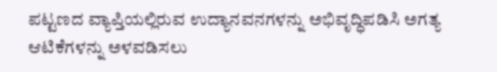ಪಟ್ಟಣದ ವ್ಯಾಪ್ತಿಯಲ್ಲಿರುವ ಉದ್ಯಾನವನಗಳನ್ನು ಅಭಿವೃದ್ಧಿಪಡಿಸಿ ಅಗತ್ಯ ಆಟಿಕೆಗಳನ್ನು ಅಳವಡಿಸಲು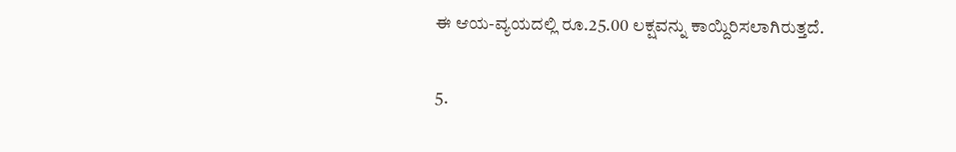ಈ ಆಯ-ವ್ಯಯದಲ್ಲಿ ರೂ.25.00 ಲಕ್ಷವನ್ನು ಕಾಯ್ದಿರಿಸಲಾಗಿರುತ್ತದೆ.

5.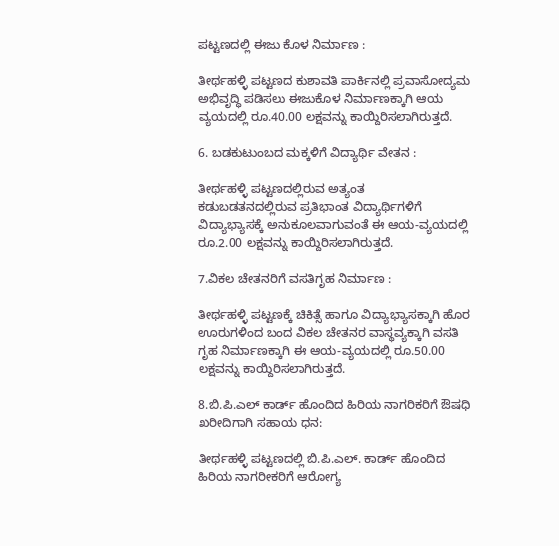ಪಟ್ಟಣದಲ್ಲಿ ಈಜು ಕೊಳ ನಿರ್ಮಾಣ :

ತೀರ್ಥಹಳ್ಳಿ ಪಟ್ಟಣದ ಕುಶಾವತಿ ಪಾರ್ಕಿನಲ್ಲಿ ಪ್ರವಾಸೋದ್ಯಮ ಅಭಿವೃದ್ಧಿ ಪಡಿಸಲು ಈಜುಕೊಳ ನಿರ್ಮಾಣಕ್ಕಾಗಿ ಆಯ ವ್ಯಯದಲ್ಲಿ ರೂ.40.00 ಲಕ್ಷವನ್ನು ಕಾಯ್ದಿರಿಸಲಾಗಿರುತ್ತದೆ.

6. ಬಡಕುಟುಂಬದ ಮಕ್ಕಳಿಗೆ ವಿದ್ಯಾರ್ಥಿ ವೇತನ :

ತೀರ್ಥಹಳ್ಳಿ ಪಟ್ಟಣದಲ್ಲಿರುವ ಅತ್ಯಂತ
ಕಡುಬಡತನದಲ್ಲಿರುವ ಪ್ರತಿಭಾಂತ ವಿದ್ಯಾರ್ಥಿಗಳಿಗೆ ವಿದ್ಯಾಭ್ಯಾಸಕ್ಕೆ ಅನುಕೂಲವಾಗುವಂತೆ ಈ ಆಯ-ವ್ಯಯದಲ್ಲಿ ರೂ.2.00 ಲಕ್ಷವನ್ನು ಕಾಯ್ದಿರಿಸಲಾಗಿರುತ್ತದೆ.

7.ವಿಕಲ ಚೇತನರಿಗೆ ವಸತಿಗೃಹ ನಿರ್ಮಾಣ :

ತೀರ್ಥಹಳ್ಳಿ ಪಟ್ಟಣಕ್ಕೆ ಚಿಕಿತ್ಸೆ ಹಾಗೂ ವಿದ್ಯಾಭ್ಯಾಸಕ್ಕಾಗಿ ಹೊರ ಊರುಗಳಿಂದ ಬಂದ ವಿಕಲ ಚೇತನರ ವಾಸ್ಥವ್ಯಕ್ಕಾಗಿ ವಸತಿ ಗೃಹ ನಿರ್ಮಾಣಕ್ಕಾಗಿ ಈ ಆಯ-ವ್ಯಯದಲ್ಲಿ ರೂ.50.00 ಲಕ್ಷವನ್ನು ಕಾಯ್ದಿರಿಸಲಾಗಿರುತ್ತದೆ.

8.ಬಿ.ಪಿ.ಎಲ್ ಕಾರ್ಡ್ ಹೊಂದಿದ ಹಿರಿಯ ನಾಗರಿಕರಿಗೆ ಔಷಧಿ ಖರೀದಿಗಾಗಿ ಸಹಾಯ ಧನ:

ತೀರ್ಥಹಳ್ಳಿ ಪಟ್ಟಣದಲ್ಲಿ ಬಿ.ಪಿ.ಎಲ್. ಕಾರ್ಡ್ ಹೊಂದಿದ ಹಿರಿಯ ನಾಗರೀಕರಿಗೆ ಆರೋಗ್ಯ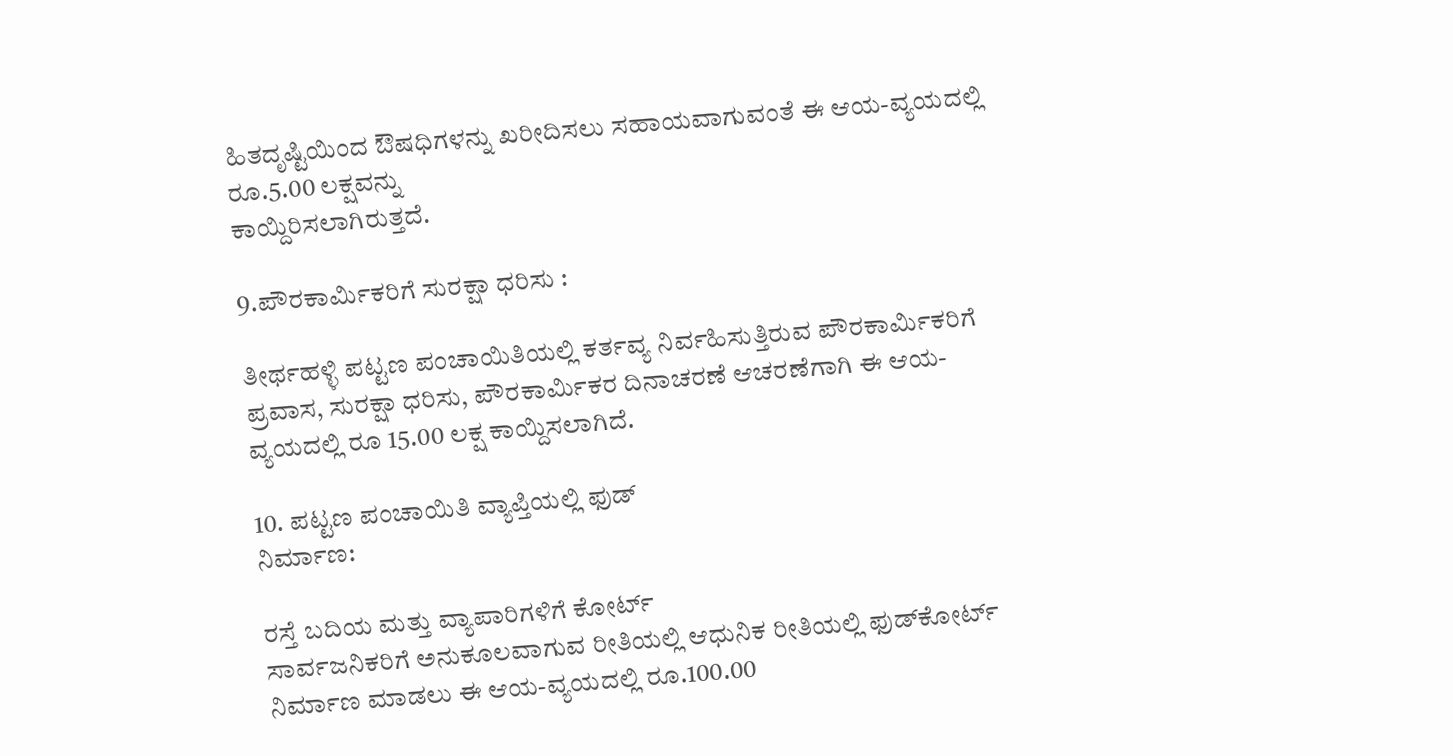ಹಿತದೃಷ್ಟಿಯಿಂದ ಔಷಧಿಗಳನ್ನು ಖರೀದಿಸಲು ಸಹಾಯವಾಗುವಂತೆ ಈ ಆಯ-ವ್ಯಯದಲ್ಲಿ ರೂ.5.00 ಲಕ್ಷವನ್ನು
ಕಾಯ್ದಿರಿಸಲಾಗಿರುತ್ತದೆ.

9.ಪೌರಕಾರ್ಮಿಕರಿಗೆ ಸುರಕ್ಷಾ ಧರಿಸು :

ತೀರ್ಥಹಳ್ಳಿ ಪಟ್ಟಣ ಪಂಚಾಯಿತಿಯಲ್ಲಿ ಕರ್ತವ್ಯ ನಿರ್ವಹಿಸುತ್ತಿರುವ ಪೌರಕಾರ್ಮಿಕರಿಗೆ ಪ್ರವಾಸ, ಸುರಕ್ಷಾ ಧರಿಸು, ಪೌರಕಾರ್ಮಿಕರ ದಿನಾಚರಣೆ ಆಚರಣೆಗಾಗಿ ಈ ಆಯ-ವ್ಯಯದಲ್ಲಿ ರೂ 15.00 ಲಕ್ಷ ಕಾಯ್ದಿಸಲಾಗಿದೆ.

10. ಪಟ್ಟಣ ಪಂಚಾಯಿತಿ ವ್ಯಾಪ್ತಿಯಲ್ಲಿ ಫುಡ್
ನಿರ್ಮಾಣ:

ರಸ್ತೆ ಬದಿಯ ಮತ್ತು ವ್ಯಾಪಾರಿಗಳಿಗೆ ಕೋರ್ಟ್
ಸಾರ್ವಜನಿಕರಿಗೆ ಅನುಕೂಲವಾಗುವ ರೀತಿಯಲ್ಲಿ ಆಧುನಿಕ ರೀತಿಯಲ್ಲಿ ಫುಡ್‌ಕೋರ್ಟ್ ನಿರ್ಮಾಣ ಮಾಡಲು ಈ ಆಯ-ವ್ಯಯದಲ್ಲಿ ರೂ.100.00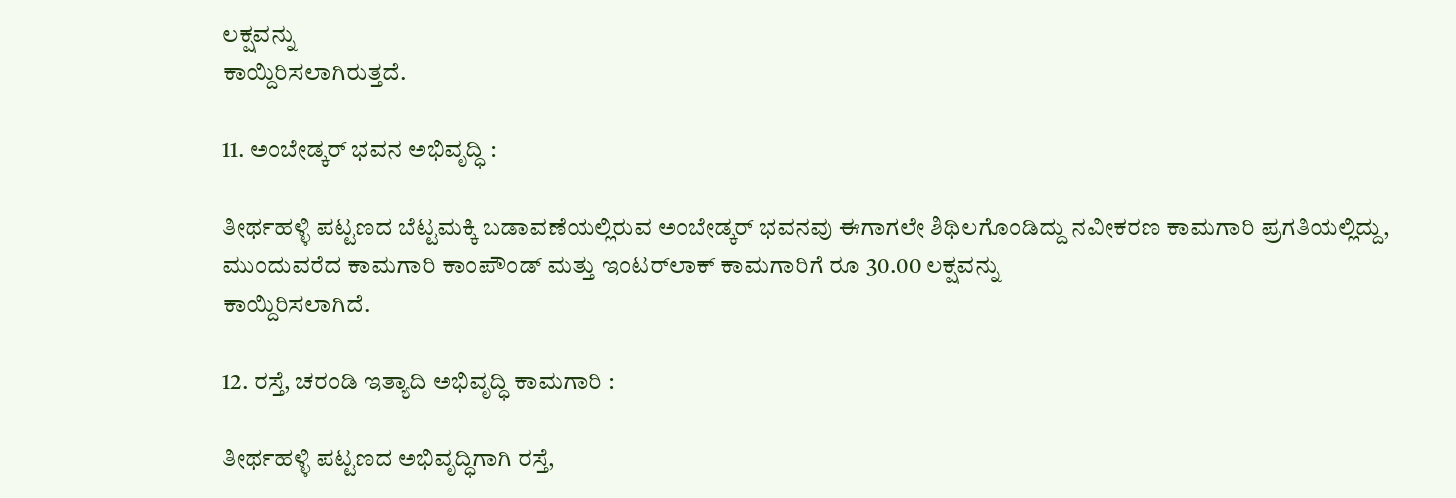ಲಕ್ಷವನ್ನು
ಕಾಯ್ದಿರಿಸಲಾಗಿರುತ್ತದೆ.

11. ಅಂಬೇಡ್ಕರ್ ಭವನ ಅಭಿವೃದ್ಧಿ :

ತೀರ್ಥಹಳ್ಳಿ ಪಟ್ಟಣದ ಬೆಟ್ಟಮಕ್ಕಿ ಬಡಾವಣೆಯಲ್ಲಿರುವ ಅಂಬೇಡ್ಕ‌ರ್ ಭವನವು ಈಗಾಗಲೇ ಶಿಥಿಲಗೊಂಡಿದ್ದು ನವೀಕರಣ ಕಾಮಗಾರಿ ಪ್ರಗತಿಯಲ್ಲಿದ್ದು, ಮುಂದುವರೆದ ಕಾಮಗಾರಿ ಕಾಂಪೌಂಡ್ ಮತ್ತು ಇಂಟರ್‌ಲಾಕ್‌ ಕಾಮಗಾರಿಗೆ ರೂ 30.00 ಲಕ್ಷವನ್ನು
ಕಾಯ್ದಿರಿಸಲಾಗಿದೆ.

12. ರಸ್ತೆ, ಚರಂಡಿ ಇತ್ಯಾದಿ ಅಭಿವೃದ್ಧಿ ಕಾಮಗಾರಿ :

ತೀರ್ಥಹಳ್ಳಿ ಪಟ್ಟಣದ ಅಭಿವೃದ್ಧಿಗಾಗಿ ರಸ್ತೆ,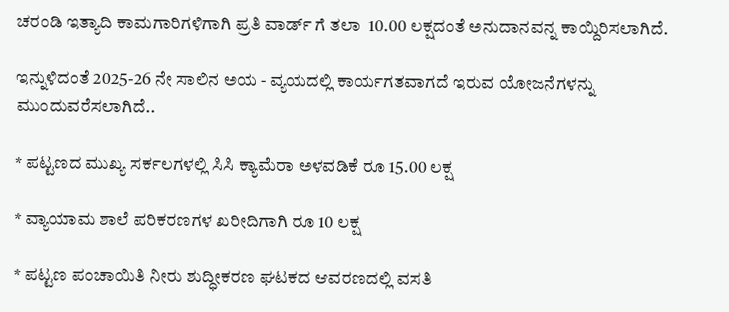ಚರಂಡಿ ಇತ್ಯಾದಿ ಕಾಮಗಾರಿಗಳಿಗಾಗಿ ಪ್ರತಿ ವಾರ್ಡ್ ಗೆ ತಲಾ  10.00 ಲಕ್ಷದಂತೆ ಅನುದಾನವನ್ನ ಕಾಯ್ದಿರಿಸಲಾಗಿದೆ.

ಇನ್ನುಳಿದಂತೆ 2025-26 ನೇ ಸಾಲಿನ ಅಯ - ವ್ಯಯದಲ್ಲಿ ಕಾರ್ಯಗತವಾಗದೆ ಇರುವ ಯೋಜನೆಗಳನ್ನು ಮುಂದುವರೆಸಲಾಗಿದೆ..

* ಪಟ್ಟಣದ ಮುಖ್ಯ ಸರ್ಕಲಗಳಲ್ಲಿ ಸಿಸಿ ಕ್ಯಾಮೆರಾ ಅಳವಡಿಕೆ ರೂ 15.00 ಲಕ್ಷ

* ವ್ಯಾಯಾಮ ಶಾಲೆ ಪರಿಕರಣಗಳ ಖರೀದಿಗಾಗಿ ರೂ 10 ಲಕ್ಷ

* ಪಟ್ಟಣ ಪಂಚಾಯಿತಿ ನೀರು ಶುದ್ಧೀಕರಣ ಘಟಕದ ಆವರಣದಲ್ಲಿ ವಸತಿ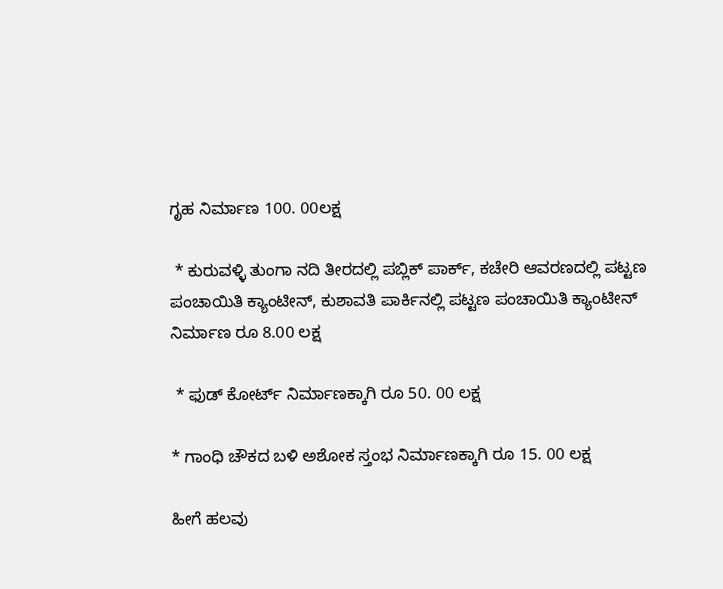ಗೃಹ ನಿರ್ಮಾಣ 100. 00ಲಕ್ಷ

 * ಕುರುವಳ್ಳಿ ತುಂಗಾ ನದಿ ತೀರದಲ್ಲಿ ಪಬ್ಲಿಕ್ ಪಾರ್ಕ್, ಕಚೇರಿ ಆವರಣದಲ್ಲಿ ಪಟ್ಟಣ ಪಂಚಾಯಿತಿ ಕ್ಯಾಂಟೀನ್, ಕುಶಾವತಿ ಪಾರ್ಕಿನಲ್ಲಿ ಪಟ್ಟಣ ಪಂಚಾಯಿತಿ ಕ್ಯಾಂಟೀನ್ ನಿರ್ಮಾಣ ರೂ 8.00 ಲಕ್ಷ

 * ಫುಡ್ ಕೋರ್ಟ್ ನಿರ್ಮಾಣಕ್ಕಾಗಿ ರೂ 50. 00 ಲಕ್ಷ

* ಗಾಂಧಿ ಚೌಕದ ಬಳಿ ಅಶೋಕ ಸ್ತಂಭ ನಿರ್ಮಾಣಕ್ಕಾಗಿ ರೂ 15. 00 ಲಕ್ಷ

ಹೀಗೆ ಹಲವು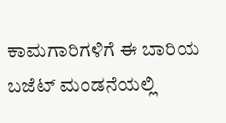ಕಾಮಗಾರಿಗಳಿಗೆ ಈ ಬಾರಿಯ ಬಜೆಟ್ ಮಂಡನೆಯಲ್ಲಿ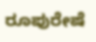ರೂಪುರೇಷೆ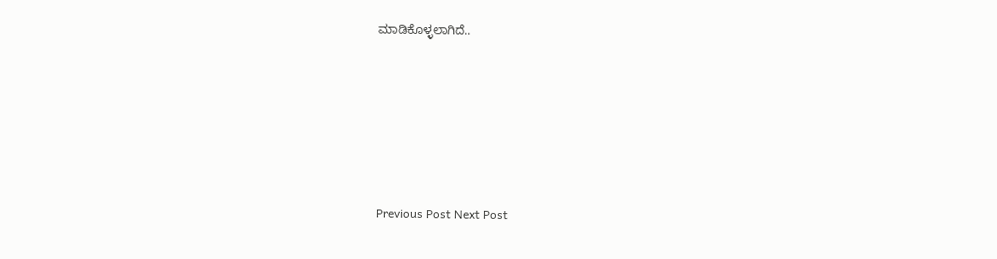ಮಾಡಿಕೊಳ್ಳಲಾಗಿದೆ..







Previous Post Next Post